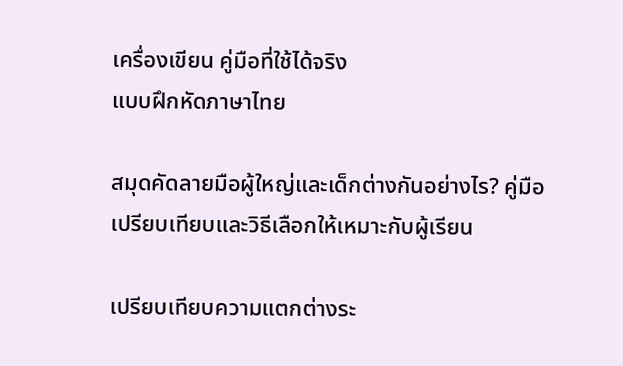เครื่องเขียน คู่มือที่ใช้ได้จริง
แบบฝึกหัดภาษาไทย

สมุดคัดลายมือผู้ใหญ่และเด็กต่างกันอย่างไร? คู่มือเปรียบเทียบและวิธีเลือกให้เหมาะกับผู้เรียน

เปรียบเทียบความแตกต่างระ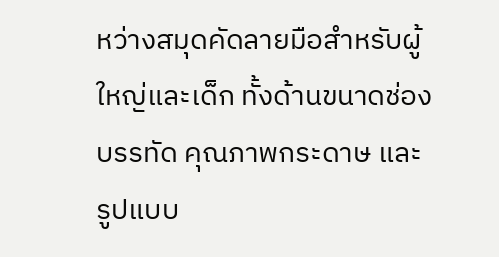หว่างสมุดคัดลายมือสำหรับผู้ใหญ่และเด็ก ทั้งด้านขนาดช่องบรรทัด คุณภาพกระดาษ และรูปแบบ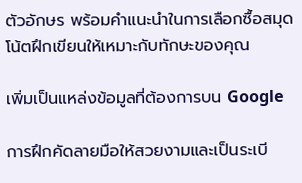ตัวอักษร พร้อมคำแนะนำในการเลือกซื้อสมุดโน้ตฝึกเขียนให้เหมาะกับทักษะของคุณ

เพิ่มเป็นแหล่งข้อมูลที่ต้องการบน Google

การฝึกคัดลายมือให้สวยงามและเป็นระเบี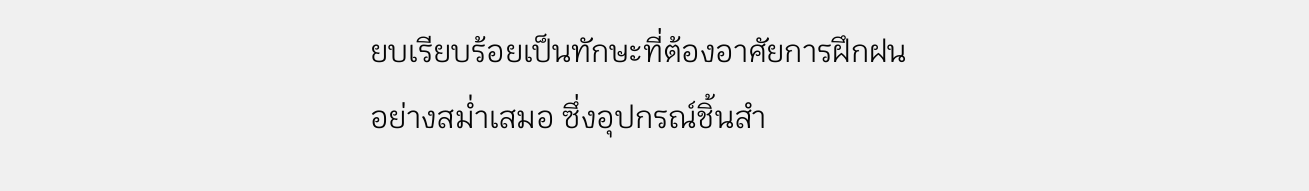ยบเรียบร้อยเป็นทักษะที่ต้องอาศัยการฝึกฝนอย่างสม่ำเสมอ ซึ่งอุปกรณ์ชิ้นสำ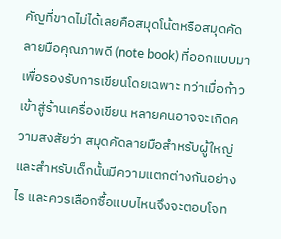คัญที่ขาดไม่ได้เลยคือสมุดโน้ตหรือสมุดคัดลายมือคุณภาพดี (note book) ที่ออกแบบมาเพื่อรองรับการเขียนโดยเฉพาะ ทว่าเมื่อก้าวเข้าสู่ร้านเครื่องเขียน หลายคนอาจจะเกิดความสงสัยว่า สมุดคัดลายมือสำหรับผู้ใหญ่และสำหรับเด็กนั้นมีความแตกต่างกันอย่างไร และควรเลือกซื้อแบบไหนจึงจะตอบโจท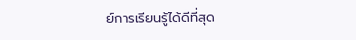ย์การเรียนรู้ได้ดีที่สุด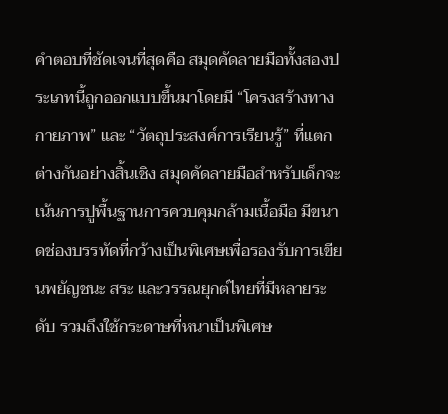คำตอบที่ชัดเจนที่สุดคือ สมุดคัดลายมือทั้งสองประเภทนี้ถูกออกแบบขึ้นมาโดยมี “โครงสร้างทางกายภาพ” และ “วัตถุประสงค์การเรียนรู้” ที่แตกต่างกันอย่างสิ้นเชิง สมุดคัดลายมือสำหรับเด็กจะเน้นการปูพื้นฐานการควบคุมกล้ามเนื้อมือ มีขนาดช่องบรรทัดที่กว้างเป็นพิเศษเพื่อรองรับการเขียนพยัญชนะ สระ และวรรณยุกต์ไทยที่มีหลายระดับ รวมถึงใช้กระดาษที่หนาเป็นพิเศษ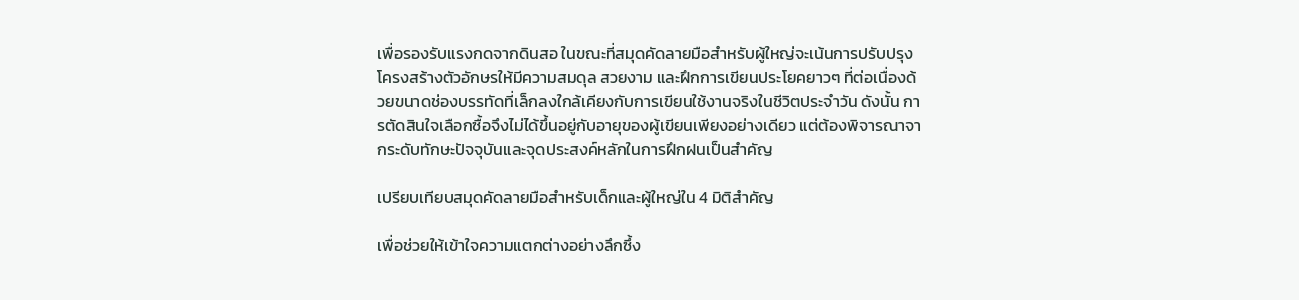เพื่อรองรับแรงกดจากดินสอ ในขณะที่สมุดคัดลายมือสำหรับผู้ใหญ่จะเน้นการปรับปรุงโครงสร้างตัวอักษรให้มีความสมดุล สวยงาม และฝึกการเขียนประโยคยาวๆ ที่ต่อเนื่องด้วยขนาดช่องบรรทัดที่เล็กลงใกล้เคียงกับการเขียนใช้งานจริงในชีวิตประจำวัน ดังนั้น การตัดสินใจเลือกซื้อจึงไม่ได้ขึ้นอยู่กับอายุของผู้เขียนเพียงอย่างเดียว แต่ต้องพิจารณาจากระดับทักษะปัจจุบันและจุดประสงค์หลักในการฝึกฝนเป็นสำคัญ

เปรียบเทียบสมุดคัดลายมือสำหรับเด็กและผู้ใหญ่ใน 4 มิติสำคัญ

เพื่อช่วยให้เข้าใจความแตกต่างอย่างลึกซึ้ง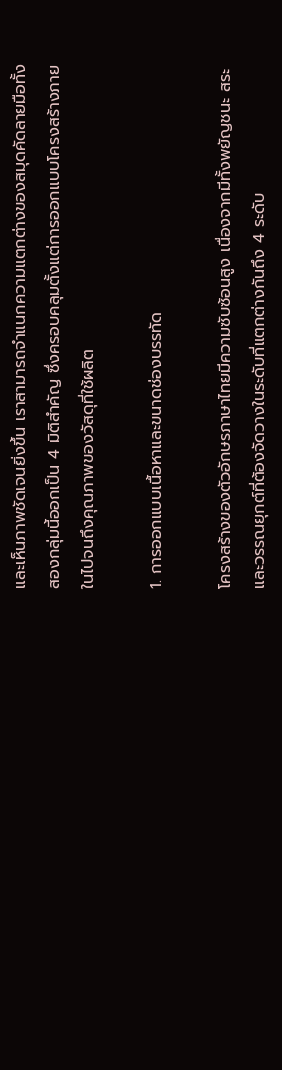และเห็นภาพชัดเจนยิ่งขึ้น เราสามารถจำแนกความแตกต่างของสมุดคัดลายมือทั้งสองกลุ่มนี้ออกเป็น 4 มิติสำคัญ ซึ่งครอบคลุมตั้งแต่การออกแบบโครงสร้างภายในไปจนถึงคุณภาพของวัสดุที่ใช้ผลิต

1. การออกแบบเนื้อหาและขนาดช่องบรรทัด

โครงสร้างของตัวอักษรภาษาไทยมีความซับซ้อนสูง เนื่องจากมีทั้งพยัญชนะ สระ และวรรณยุกต์ที่ต้องจัดวางในระดับที่แตกต่างกันถึง 4 ระดับ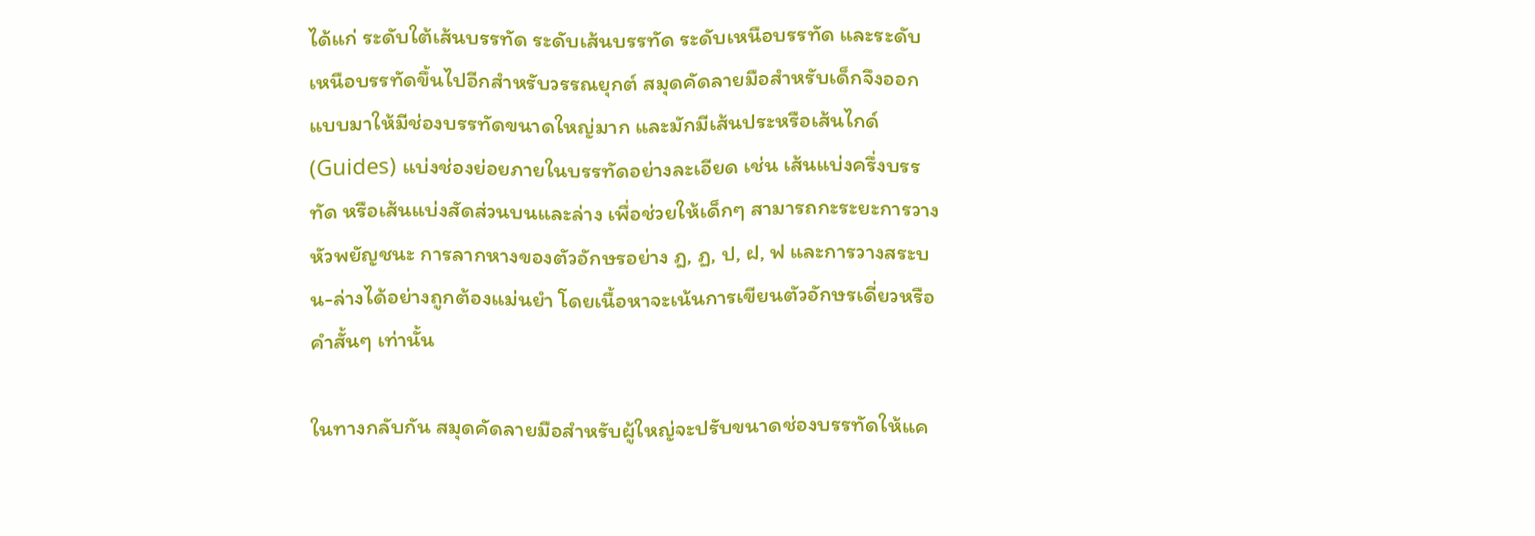ได้แก่ ระดับใต้เส้นบรรทัด ระดับเส้นบรรทัด ระดับเหนือบรรทัด และระดับเหนือบรรทัดขึ้นไปอีกสำหรับวรรณยุกต์ สมุดคัดลายมือสำหรับเด็กจึงออกแบบมาให้มีช่องบรรทัดขนาดใหญ่มาก และมักมีเส้นประหรือเส้นไกด์ (Guides) แบ่งช่องย่อยภายในบรรทัดอย่างละเอียด เช่น เส้นแบ่งครึ่งบรรทัด หรือเส้นแบ่งสัดส่วนบนและล่าง เพื่อช่วยให้เด็กๆ สามารถกะระยะการวางหัวพยัญชนะ การลากหางของตัวอักษรอย่าง ฎ, ฏ, ป, ฝ, ฟ และการวางสระบน-ล่างได้อย่างถูกต้องแม่นยำ โดยเนื้อหาจะเน้นการเขียนตัวอักษรเดี่ยวหรือคำสั้นๆ เท่านั้น

ในทางกลับกัน สมุดคัดลายมือสำหรับผู้ใหญ่จะปรับขนาดช่องบรรทัดให้แค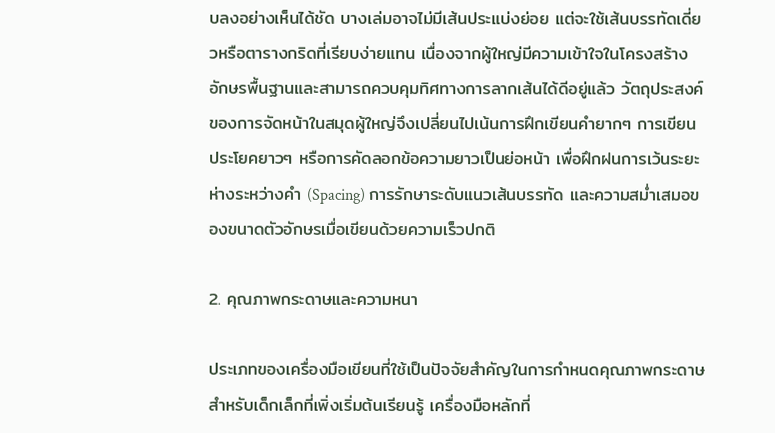บลงอย่างเห็นได้ชัด บางเล่มอาจไม่มีเส้นประแบ่งย่อย แต่จะใช้เส้นบรรทัดเดี่ยวหรือตารางกริดที่เรียบง่ายแทน เนื่องจากผู้ใหญ่มีความเข้าใจในโครงสร้างอักษรพื้นฐานและสามารถควบคุมทิศทางการลากเส้นได้ดีอยู่แล้ว วัตถุประสงค์ของการจัดหน้าในสมุดผู้ใหญ่จึงเปลี่ยนไปเน้นการฝึกเขียนคำยากๆ การเขียนประโยคยาวๆ หรือการคัดลอกข้อความยาวเป็นย่อหน้า เพื่อฝึกฝนการเว้นระยะห่างระหว่างคำ (Spacing) การรักษาระดับแนวเส้นบรรทัด และความสม่ำเสมอของขนาดตัวอักษรเมื่อเขียนด้วยความเร็วปกติ

2. คุณภาพกระดาษและความหนา

ประเภทของเครื่องมือเขียนที่ใช้เป็นปัจจัยสำคัญในการกำหนดคุณภาพกระดาษ สำหรับเด็กเล็กที่เพิ่งเริ่มต้นเรียนรู้ เครื่องมือหลักที่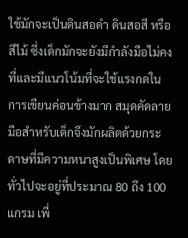ใช้มักจะเป็นดินสอดำ ดินสอสี หรือสีไม้ ซึ่งเด็กมักจะยังมีกำลังมือไม่คงที่และมีแนวโน้มที่จะใช้แรงกดในการเขียนค่อนข้างมาก สมุดคัดลายมือสำหรับเด็กจึงมักผลิตด้วยกระดาษที่มีความหนาสูงเป็นพิเศษ โดยทั่วไปจะอยู่ที่ประมาณ 80 ถึง 100 แกรม เพื่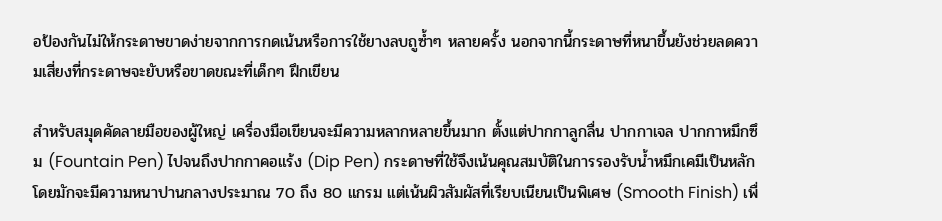อป้องกันไม่ให้กระดาษขาดง่ายจากการกดเน้นหรือการใช้ยางลบถูซ้ำๆ หลายครั้ง นอกจากนี้กระดาษที่หนาขึ้นยังช่วยลดความเสี่ยงที่กระดาษจะยับหรือขาดขณะที่เด็กๆ ฝึกเขียน

สำหรับสมุดคัดลายมือของผู้ใหญ่ เครื่องมือเขียนจะมีความหลากหลายขึ้นมาก ตั้งแต่ปากกาลูกลื่น ปากกาเจล ปากกาหมึกซึม (Fountain Pen) ไปจนถึงปากกาคอแร้ง (Dip Pen) กระดาษที่ใช้จึงเน้นคุณสมบัติในการรองรับน้ำหมึกเคมีเป็นหลัก โดยมักจะมีความหนาปานกลางประมาณ 70 ถึง 80 แกรม แต่เน้นผิวสัมผัสที่เรียบเนียนเป็นพิเศษ (Smooth Finish) เพื่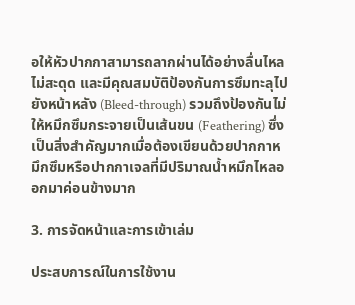อให้หัวปากกาสามารถลากผ่านได้อย่างลื่นไหล ไม่สะดุด และมีคุณสมบัติป้องกันการซึมทะลุไปยังหน้าหลัง (Bleed-through) รวมถึงป้องกันไม่ให้หมึกซึมกระจายเป็นเส้นขน (Feathering) ซึ่งเป็นสิ่งสำคัญมากเมื่อต้องเขียนด้วยปากกาหมึกซึมหรือปากกาเจลที่มีปริมาณน้ำหมึกไหลออกมาค่อนข้างมาก

3. การจัดหน้าและการเข้าเล่ม

ประสบการณ์ในการใช้งาน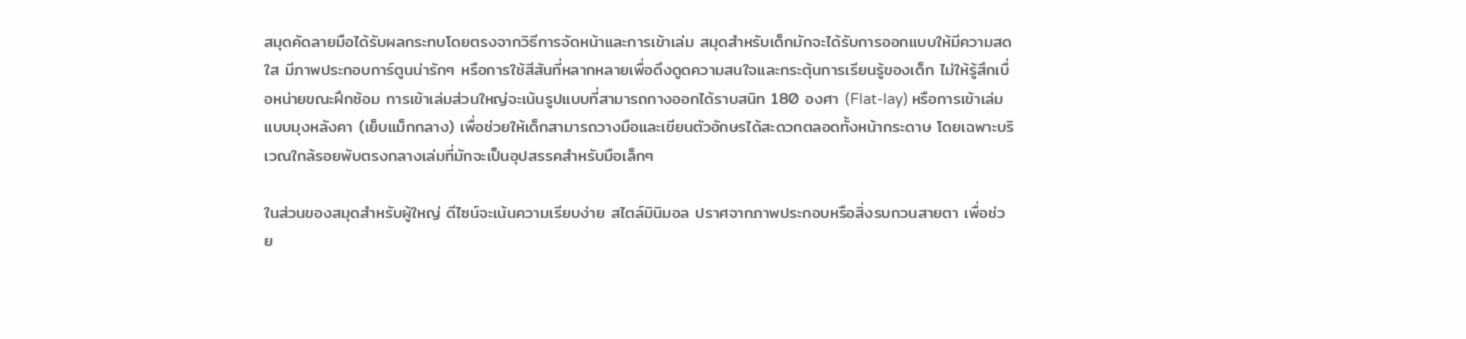สมุดคัดลายมือได้รับผลกระทบโดยตรงจากวิธีการจัดหน้าและการเข้าเล่ม สมุดสำหรับเด็กมักจะได้รับการออกแบบให้มีความสดใส มีภาพประกอบการ์ตูนน่ารักๆ หรือการใช้สีสันที่หลากหลายเพื่อดึงดูดความสนใจและกระตุ้นการเรียนรู้ของเด็ก ไม่ให้รู้สึกเบื่อหน่ายขณะฝึกซ้อม การเข้าเล่มส่วนใหญ่จะเน้นรูปแบบที่สามารถกางออกได้ราบสนิท 180 องศา (Flat-lay) หรือการเข้าเล่มแบบมุงหลังคา (เย็บแม็กกลาง) เพื่อช่วยให้เด็กสามารถวางมือและเขียนตัวอักษรได้สะดวกตลอดทั้งหน้ากระดาษ โดยเฉพาะบริเวณใกล้รอยพับตรงกลางเล่มที่มักจะเป็นอุปสรรคสำหรับมือเล็กๆ

ในส่วนของสมุดสำหรับผู้ใหญ่ ดีไซน์จะเน้นความเรียบง่าย สไตล์มินิมอล ปราศจากภาพประกอบหรือสิ่งรบกวนสายตา เพื่อช่วย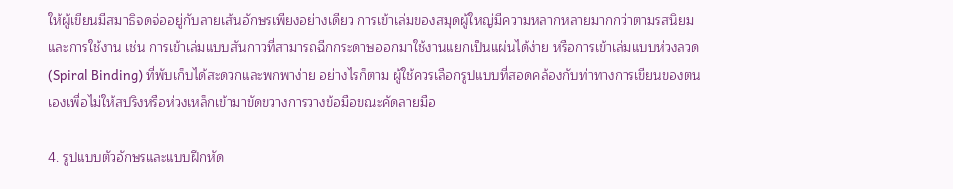ให้ผู้เขียนมีสมาธิจดจ่ออยู่กับลายเส้นอักษรเพียงอย่างเดียว การเข้าเล่มของสมุดผู้ใหญ่มีความหลากหลายมากกว่าตามรสนิยมและการใช้งาน เช่น การเข้าเล่มแบบสันกาวที่สามารถฉีกกระดาษออกมาใช้งานแยกเป็นแผ่นได้ง่าย หรือการเข้าเล่มแบบห่วงลวด (Spiral Binding) ที่พับเก็บได้สะดวกและพกพาง่าย อย่างไรก็ตาม ผู้ใช้ควรเลือกรูปแบบที่สอดคล้องกับท่าทางการเขียนของตนเองเพื่อไม่ให้สปริงหรือห่วงเหล็กเข้ามาขัดขวางการวางข้อมือขณะคัดลายมือ

4. รูปแบบตัวอักษรและแบบฝึกหัด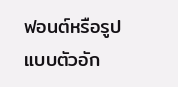ฟอนต์หรือรูปแบบตัวอัก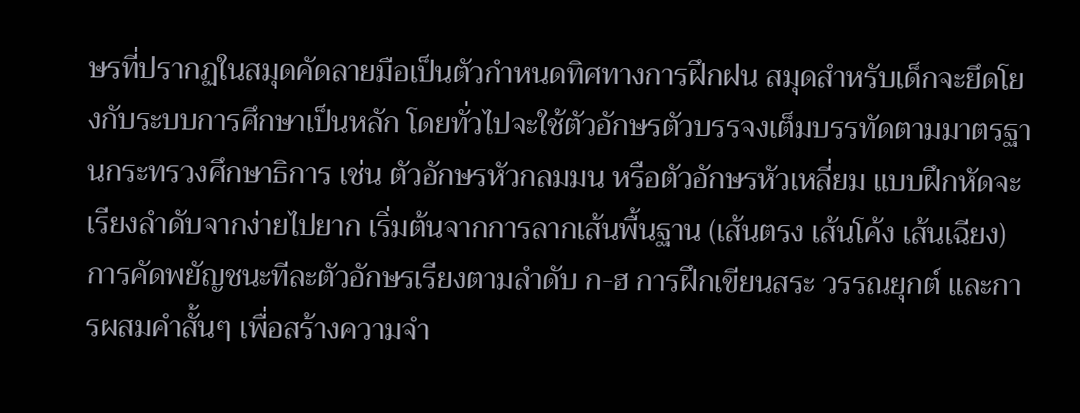ษรที่ปรากฏในสมุดคัดลายมือเป็นตัวกำหนดทิศทางการฝึกฝน สมุดสำหรับเด็กจะยึดโยงกับระบบการศึกษาเป็นหลัก โดยทั่วไปจะใช้ตัวอักษรตัวบรรจงเต็มบรรทัดตามมาตรฐานกระทรวงศึกษาธิการ เช่น ตัวอักษรหัวกลมมน หรือตัวอักษรหัวเหลี่ยม แบบฝึกหัดจะเรียงลำดับจากง่ายไปยาก เริ่มต้นจากการลากเส้นพื้นฐาน (เส้นตรง เส้นโค้ง เส้นเฉียง) การคัดพยัญชนะทีละตัวอักษรเรียงตามลำดับ ก-ฮ การฝึกเขียนสระ วรรณยุกต์ และการผสมคำสั้นๆ เพื่อสร้างความจำ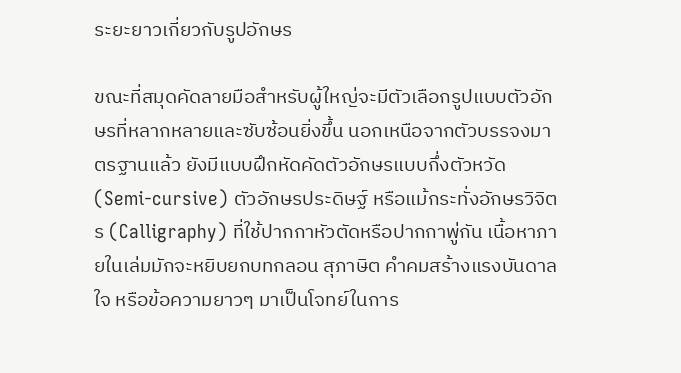ระยะยาวเกี่ยวกับรูปอักษร

ขณะที่สมุดคัดลายมือสำหรับผู้ใหญ่จะมีตัวเลือกรูปแบบตัวอักษรที่หลากหลายและซับซ้อนยิ่งขึ้น นอกเหนือจากตัวบรรจงมาตรฐานแล้ว ยังมีแบบฝึกหัดคัดตัวอักษรแบบกึ่งตัวหวัด (Semi-cursive) ตัวอักษรประดิษฐ์ หรือแม้กระทั่งอักษรวิจิตร (Calligraphy) ที่ใช้ปากกาหัวตัดหรือปากกาพู่กัน เนื้อหาภายในเล่มมักจะหยิบยกบทกลอน สุภาษิต คำคมสร้างแรงบันดาลใจ หรือข้อความยาวๆ มาเป็นโจทย์ในการ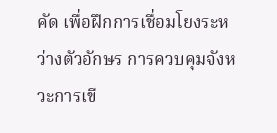คัด เพื่อฝึกการเชื่อมโยงระหว่างตัวอักษร การควบคุมจังหวะการเขี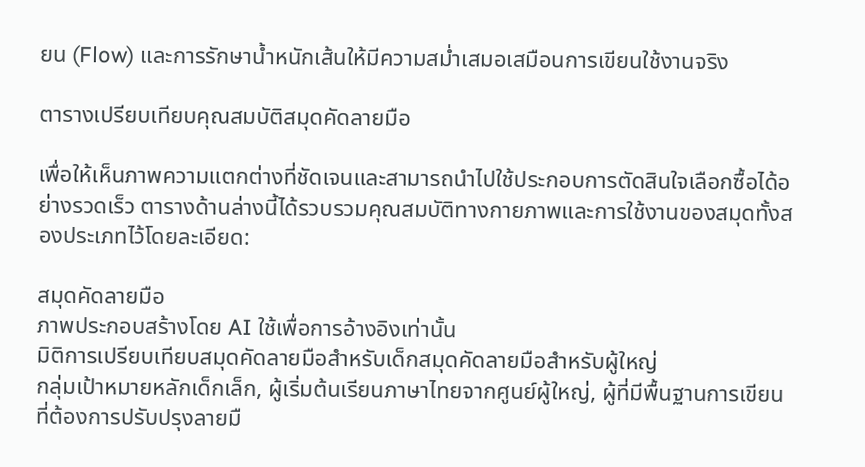ยน (Flow) และการรักษาน้ำหนักเส้นให้มีความสม่ำเสมอเสมือนการเขียนใช้งานจริง

ตารางเปรียบเทียบคุณสมบัติสมุดคัดลายมือ

เพื่อให้เห็นภาพความแตกต่างที่ชัดเจนและสามารถนำไปใช้ประกอบการตัดสินใจเลือกซื้อได้อย่างรวดเร็ว ตารางด้านล่างนี้ได้รวบรวมคุณสมบัติทางกายภาพและการใช้งานของสมุดทั้งสองประเภทไว้โดยละเอียด:

สมุดคัดลายมือ
ภาพประกอบสร้างโดย AI ใช้เพื่อการอ้างอิงเท่านั้น
มิติการเปรียบเทียบสมุดคัดลายมือสำหรับเด็กสมุดคัดลายมือสำหรับผู้ใหญ่
กลุ่มเป้าหมายหลักเด็กเล็ก, ผู้เริ่มต้นเรียนภาษาไทยจากศูนย์ผู้ใหญ่, ผู้ที่มีพื้นฐานการเขียนที่ต้องการปรับปรุงลายมื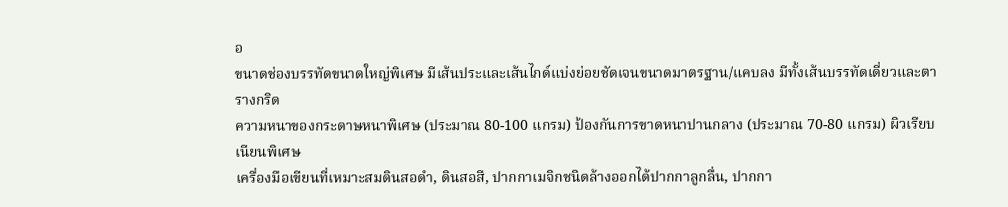อ
ขนาดช่องบรรทัดขนาดใหญ่พิเศษ มีเส้นประและเส้นไกด์แบ่งย่อยชัดเจนขนาดมาตรฐาน/แคบลง มีทั้งเส้นบรรทัดเดี่ยวและตารางกริด
ความหนาของกระดาษหนาพิเศษ (ประมาณ 80-100 แกรม) ป้องกันการขาดหนาปานกลาง (ประมาณ 70-80 แกรม) ผิวเรียบเนียนพิเศษ
เครื่องมือเขียนที่เหมาะสมดินสอดำ, ดินสอสี, ปากกาเมจิกชนิดล้างออกได้ปากกาลูกลื่น, ปากกา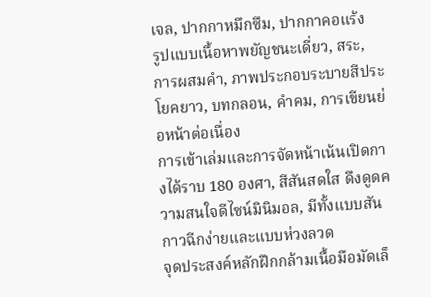เจล, ปากกาหมึกซึม, ปากกาคอแร้ง
รูปแบบเนื้อหาพยัญชนะเดี่ยว, สระ, การผสมคำ, ภาพประกอบระบายสีประโยคยาว, บทกลอน, คำคม, การเขียนย่อหน้าต่อเนื่อง
การเข้าเล่มและการจัดหน้าเน้นเปิดกางได้ราบ 180 องศา, สีสันสดใส ดึงดูดความสนใจดีไซน์มินิมอล, มีทั้งแบบสันกาวฉีกง่ายและแบบห่วงลวด
จุดประสงค์หลักฝึกกล้ามเนื้อมือมัดเล็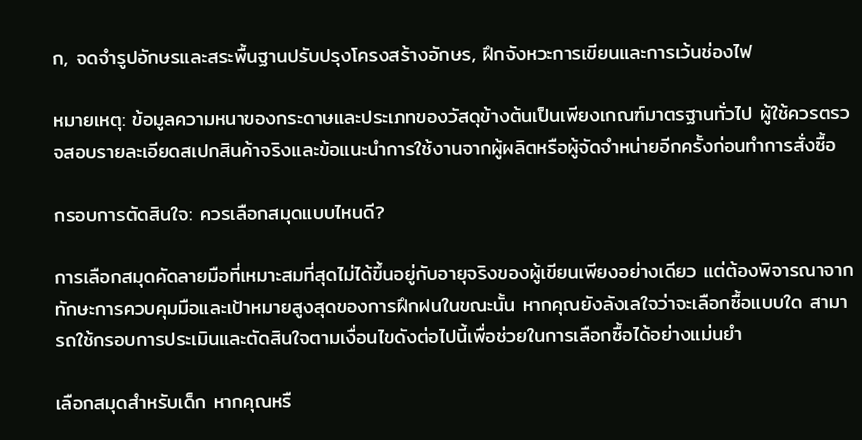ก, จดจำรูปอักษรและสระพื้นฐานปรับปรุงโครงสร้างอักษร, ฝึกจังหวะการเขียนและการเว้นช่องไฟ

หมายเหตุ: ข้อมูลความหนาของกระดาษและประเภทของวัสดุข้างต้นเป็นเพียงเกณฑ์มาตรฐานทั่วไป ผู้ใช้ควรตรวจสอบรายละเอียดสเปกสินค้าจริงและข้อแนะนำการใช้งานจากผู้ผลิตหรือผู้จัดจำหน่ายอีกครั้งก่อนทำการสั่งซื้อ

กรอบการตัดสินใจ: ควรเลือกสมุดแบบไหนดี?

การเลือกสมุดคัดลายมือที่เหมาะสมที่สุดไม่ได้ขึ้นอยู่กับอายุจริงของผู้เขียนเพียงอย่างเดียว แต่ต้องพิจารณาจากทักษะการควบคุมมือและเป้าหมายสูงสุดของการฝึกฝนในขณะนั้น หากคุณยังลังเลใจว่าจะเลือกซื้อแบบใด สามารถใช้กรอบการประเมินและตัดสินใจตามเงื่อนไขดังต่อไปนี้เพื่อช่วยในการเลือกซื้อได้อย่างแม่นยำ

เลือกสมุดสำหรับเด็ก หากคุณหรื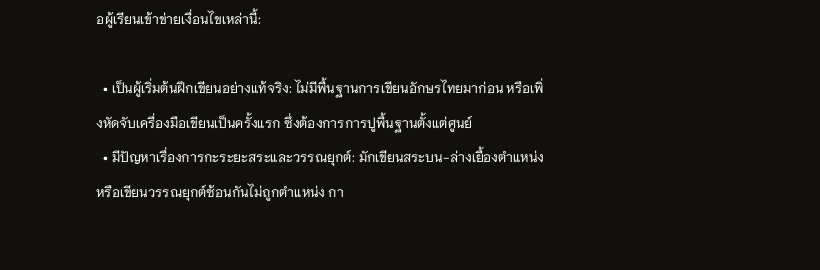อผู้เรียนเข้าข่ายเงื่อนไขเหล่านี้:

  • เป็นผู้เริ่มต้นฝึกเขียนอย่างแท้จริง: ไม่มีพื้นฐานการเขียนอักษรไทยมาก่อน หรือเพิ่งหัดจับเครื่องมือเขียนเป็นครั้งแรก ซึ่งต้องการการปูพื้นฐานตั้งแต่ศูนย์
  • มีปัญหาเรื่องการกะระยะสระและวรรณยุกต์: มักเขียนสระบน-ล่างเยื้องตำแหน่ง หรือเขียนวรรณยุกต์ซ้อนกันไม่ถูกตำแหน่ง กา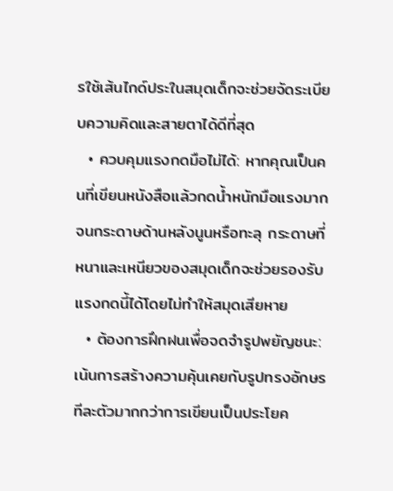รใช้เส้นไกด์ประในสมุดเด็กจะช่วยจัดระเบียบความคิดและสายตาได้ดีที่สุด
  • ควบคุมแรงกดมือไม่ได้: หากคุณเป็นคนที่เขียนหนังสือแล้วกดน้ำหนักมือแรงมากจนกระดาษด้านหลังนูนหรือทะลุ กระดาษที่หนาและเหนียวของสมุดเด็กจะช่วยรองรับแรงกดนี้ได้โดยไม่ทำให้สมุดเสียหาย
  • ต้องการฝึกฝนเพื่อจดจำรูปพยัญชนะ: เน้นการสร้างความคุ้นเคยกับรูปทรงอักษรทีละตัวมากกว่าการเขียนเป็นประโยค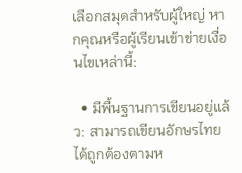เลือกสมุดสำหรับผู้ใหญ่ หากคุณหรือผู้เรียนเข้าข่ายเงื่อนไขเหล่านี้:

  • มีพื้นฐานการเขียนอยู่แล้ว: สามารถเขียนอักษรไทยได้ถูกต้องตามห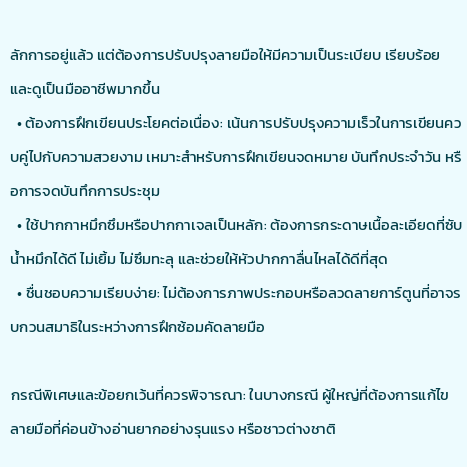ลักการอยู่แล้ว แต่ต้องการปรับปรุงลายมือให้มีความเป็นระเบียบ เรียบร้อย และดูเป็นมืออาชีพมากขึ้น
  • ต้องการฝึกเขียนประโยคต่อเนื่อง: เน้นการปรับปรุงความเร็วในการเขียนควบคู่ไปกับความสวยงาม เหมาะสำหรับการฝึกเขียนจดหมาย บันทึกประจำวัน หรือการจดบันทึกการประชุม
  • ใช้ปากกาหมึกซึมหรือปากกาเจลเป็นหลัก: ต้องการกระดาษเนื้อละเอียดที่ซับน้ำหมึกได้ดี ไม่เยิ้ม ไม่ซึมทะลุ และช่วยให้หัวปากกาลื่นไหลได้ดีที่สุด
  • ชื่นชอบความเรียบง่าย: ไม่ต้องการภาพประกอบหรือลวดลายการ์ตูนที่อาจรบกวนสมาธิในระหว่างการฝึกซ้อมคัดลายมือ

กรณีพิเศษและข้อยกเว้นที่ควรพิจารณา: ในบางกรณี ผู้ใหญ่ที่ต้องการแก้ไขลายมือที่ค่อนข้างอ่านยากอย่างรุนแรง หรือชาวต่างชาติ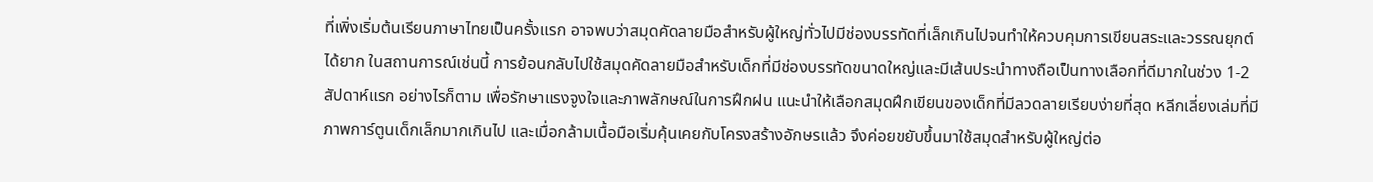ที่เพิ่งเริ่มต้นเรียนภาษาไทยเป็นครั้งแรก อาจพบว่าสมุดคัดลายมือสำหรับผู้ใหญ่ทั่วไปมีช่องบรรทัดที่เล็กเกินไปจนทำให้ควบคุมการเขียนสระและวรรณยุกต์ได้ยาก ในสถานการณ์เช่นนี้ การย้อนกลับไปใช้สมุดคัดลายมือสำหรับเด็กที่มีช่องบรรทัดขนาดใหญ่และมีเส้นประนำทางถือเป็นทางเลือกที่ดีมากในช่วง 1-2 สัปดาห์แรก อย่างไรก็ตาม เพื่อรักษาแรงจูงใจและภาพลักษณ์ในการฝึกฝน แนะนำให้เลือกสมุดฝึกเขียนของเด็กที่มีลวดลายเรียบง่ายที่สุด หลีกเลี่ยงเล่มที่มีภาพการ์ตูนเด็กเล็กมากเกินไป และเมื่อกล้ามเนื้อมือเริ่มคุ้นเคยกับโครงสร้างอักษรแล้ว จึงค่อยขยับขึ้นมาใช้สมุดสำหรับผู้ใหญ่ต่อ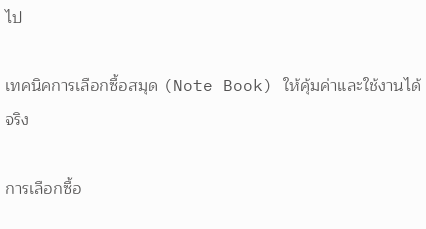ไป

เทคนิคการเลือกซื้อสมุด (Note Book) ให้คุ้มค่าและใช้งานได้จริง

การเลือกซื้อ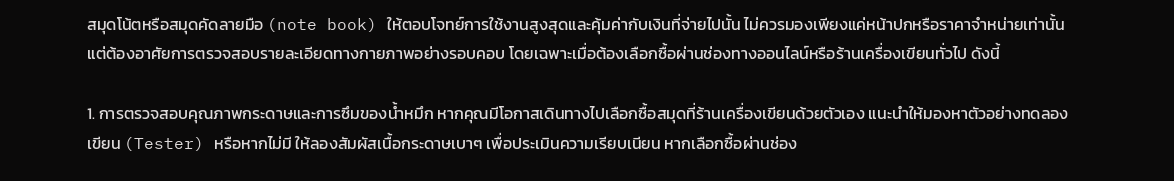สมุดโน้ตหรือสมุดคัดลายมือ (note book) ให้ตอบโจทย์การใช้งานสูงสุดและคุ้มค่ากับเงินที่จ่ายไปนั้น ไม่ควรมองเพียงแค่หน้าปกหรือราคาจำหน่ายเท่านั้น แต่ต้องอาศัยการตรวจสอบรายละเอียดทางกายภาพอย่างรอบคอบ โดยเฉพาะเมื่อต้องเลือกซื้อผ่านช่องทางออนไลน์หรือร้านเครื่องเขียนทั่วไป ดังนี้

1. การตรวจสอบคุณภาพกระดาษและการซึมของน้ำหมึก หากคุณมีโอกาสเดินทางไปเลือกซื้อสมุดที่ร้านเครื่องเขียนด้วยตัวเอง แนะนำให้มองหาตัวอย่างทดลองเขียน (Tester) หรือหากไม่มี ให้ลองสัมผัสเนื้อกระดาษเบาๆ เพื่อประเมินความเรียบเนียน หากเลือกซื้อผ่านช่อง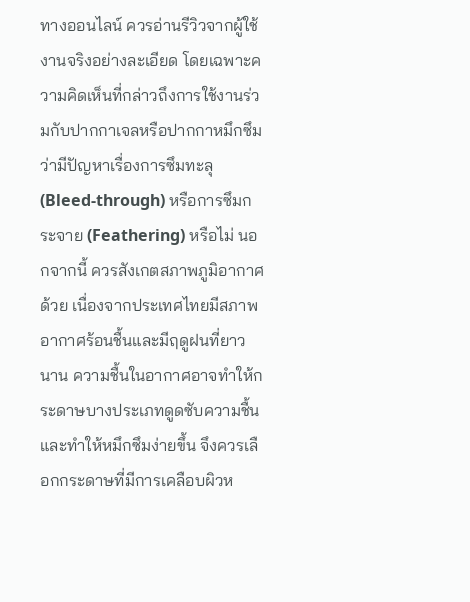ทางออนไลน์ ควรอ่านรีวิวจากผู้ใช้งานจริงอย่างละเอียด โดยเฉพาะความคิดเห็นที่กล่าวถึงการใช้งานร่วมกับปากกาเจลหรือปากกาหมึกซึม ว่ามีปัญหาเรื่องการซึมทะลุ (Bleed-through) หรือการซึมกระจาย (Feathering) หรือไม่ นอกจากนี้ ควรสังเกตสภาพภูมิอากาศด้วย เนื่องจากประเทศไทยมีสภาพอากาศร้อนชื้นและมีฤดูฝนที่ยาวนาน ความชื้นในอากาศอาจทำให้กระดาษบางประเภทดูดซับความชื้นและทำให้หมึกซึมง่ายขึ้น จึงควรเลือกกระดาษที่มีการเคลือบผิวห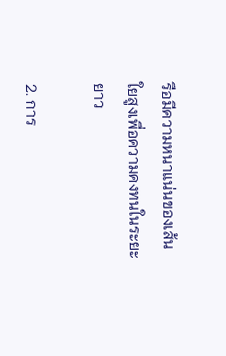รือมีความหนาแน่นของเส้นใยสูงเพื่อความคงทนในระยะยาว

2. การ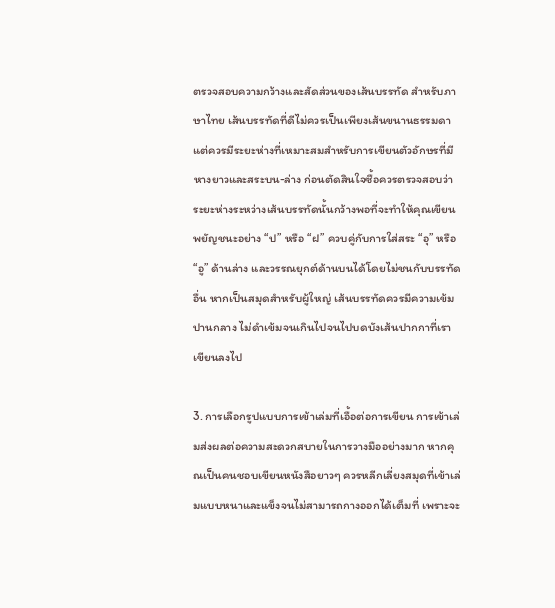ตรวจสอบความกว้างและสัดส่วนของเส้นบรรทัด สำหรับภาษาไทย เส้นบรรทัดที่ดีไม่ควรเป็นเพียงเส้นขนานธรรมดา แต่ควรมีระยะห่างที่เหมาะสมสำหรับการเขียนตัวอักษรที่มีหางยาวและสระบน-ล่าง ก่อนตัดสินใจซื้อควรตรวจสอบว่าระยะห่างระหว่างเส้นบรรทัดนั้นกว้างพอที่จะทำให้คุณเขียนพยัญชนะอย่าง “ป” หรือ “ฝ” ควบคู่กับการใส่สระ “อุ” หรือ “อู” ด้านล่าง และวรรณยุกต์ด้านบนได้โดยไม่ชนกับบรรทัดอื่น หากเป็นสมุดสำหรับผู้ใหญ่ เส้นบรรทัดควรมีความเข้มปานกลาง ไม่ดำเข้มจนเกินไปจนไปบดบังเส้นปากกาที่เราเขียนลงไป

3. การเลือกรูปแบบการเข้าเล่มที่เอื้อต่อการเขียน การเข้าเล่มส่งผลต่อความสะดวกสบายในการวางมืออย่างมาก หากคุณเป็นคนชอบเขียนหนังสือยาวๆ ควรหลีกเลี่ยงสมุดที่เข้าเล่มแบบหนาและแข็งจนไม่สามารถกางออกได้เต็มที่ เพราะจะ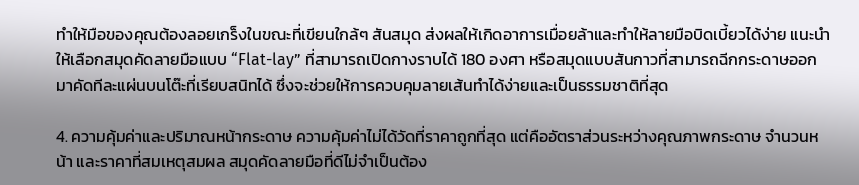ทำให้มือของคุณต้องลอยเกร็งในขณะที่เขียนใกล้ๆ สันสมุด ส่งผลให้เกิดอาการเมื่อยล้าและทำให้ลายมือบิดเบี้ยวได้ง่าย แนะนำให้เลือกสมุดคัดลายมือแบบ “Flat-lay” ที่สามารถเปิดกางราบได้ 180 องศา หรือสมุดแบบสันกาวที่สามารถฉีกกระดาษออกมาคัดทีละแผ่นบนโต๊ะที่เรียบสนิทได้ ซึ่งจะช่วยให้การควบคุมลายเส้นทำได้ง่ายและเป็นธรรมชาติที่สุด

4. ความคุ้มค่าและปริมาณหน้ากระดาษ ความคุ้มค่าไม่ได้วัดที่ราคาถูกที่สุด แต่คืออัตราส่วนระหว่างคุณภาพกระดาษ จำนวนหน้า และราคาที่สมเหตุสมผล สมุดคัดลายมือที่ดีไม่จำเป็นต้อง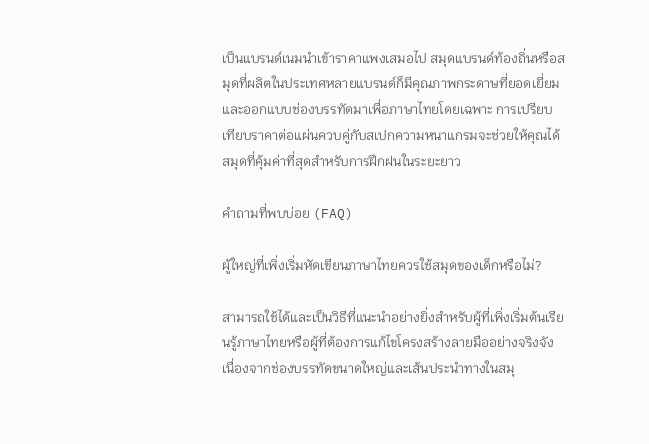เป็นแบรนด์เนมนำเข้าราคาแพงเสมอไป สมุดแบรนด์ท้องถิ่นหรือสมุดที่ผลิตในประเทศหลายแบรนด์ก็มีคุณภาพกระดาษที่ยอดเยี่ยมและออกแบบช่องบรรทัดมาเพื่อภาษาไทยโดยเฉพาะ การเปรียบเทียบราคาต่อแผ่นควบคู่กับสเปกความหนาแกรมจะช่วยให้คุณได้สมุดที่คุ้มค่าที่สุดสำหรับการฝึกฝนในระยะยาว

คำถามที่พบบ่อย (FAQ)

ผู้ใหญ่ที่เพิ่งเริ่มหัดเขียนภาษาไทยควรใช้สมุดของเด็กหรือไม่?

สามารถใช้ได้และเป็นวิธีที่แนะนำอย่างยิ่งสำหรับผู้ที่เพิ่งเริ่มต้นเรียนรู้ภาษาไทยหรือผู้ที่ต้องการแก้ไขโครงสร้างลายมืออย่างจริงจัง เนื่องจากช่องบรรทัดขนาดใหญ่และเส้นประนำทางในสมุ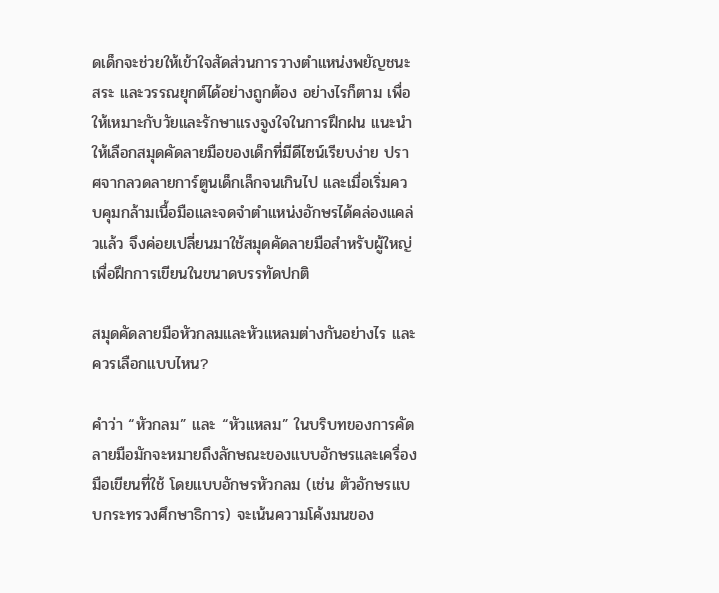ดเด็กจะช่วยให้เข้าใจสัดส่วนการวางตำแหน่งพยัญชนะ สระ และวรรณยุกต์ได้อย่างถูกต้อง อย่างไรก็ตาม เพื่อให้เหมาะกับวัยและรักษาแรงจูงใจในการฝึกฝน แนะนำให้เลือกสมุดคัดลายมือของเด็กที่มีดีไซน์เรียบง่าย ปราศจากลวดลายการ์ตูนเด็กเล็กจนเกินไป และเมื่อเริ่มควบคุมกล้ามเนื้อมือและจดจำตำแหน่งอักษรได้คล่องแคล่วแล้ว จึงค่อยเปลี่ยนมาใช้สมุดคัดลายมือสำหรับผู้ใหญ่เพื่อฝึกการเขียนในขนาดบรรทัดปกติ

สมุดคัดลายมือหัวกลมและหัวแหลมต่างกันอย่างไร และควรเลือกแบบไหน?

คำว่า “หัวกลม” และ “หัวแหลม” ในบริบทของการคัดลายมือมักจะหมายถึงลักษณะของแบบอักษรและเครื่องมือเขียนที่ใช้ โดยแบบอักษรหัวกลม (เช่น ตัวอักษรแบบกระทรวงศึกษาธิการ) จะเน้นความโค้งมนของ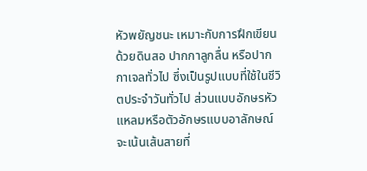หัวพยัญชนะ เหมาะกับการฝึกเขียนด้วยดินสอ ปากกาลูกลื่น หรือปากกาเจลทั่วไป ซึ่งเป็นรูปแบบที่ใช้ในชีวิตประจำวันทั่วไป ส่วนแบบอักษรหัวแหลมหรือตัวอักษรแบบอาลักษณ์ จะเน้นเส้นสายที่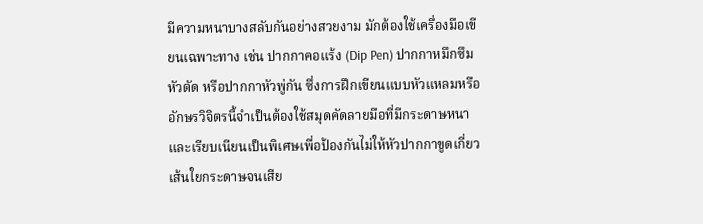มีความหนาบางสลับกันอย่างสวยงาม มักต้องใช้เครื่องมือเขียนเฉพาะทาง เช่น ปากกาคอแร้ง (Dip Pen) ปากกาหมึกซึมหัวตัด หรือปากกาหัวพู่กัน ซึ่งการฝึกเขียนแบบหัวแหลมหรืออักษรวิจิตรนี้จำเป็นต้องใช้สมุดคัดลายมือที่มีกระดาษหนาและเรียบเนียนเป็นพิเศษเพื่อป้องกันไม่ให้หัวปากกาขูดเกี่ยวเส้นใยกระดาษจนเสีย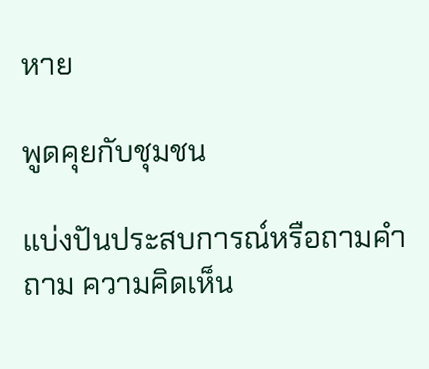หาย

พูดคุยกับชุมชน

แบ่งปันประสบการณ์หรือถามคำถาม ความคิดเห็น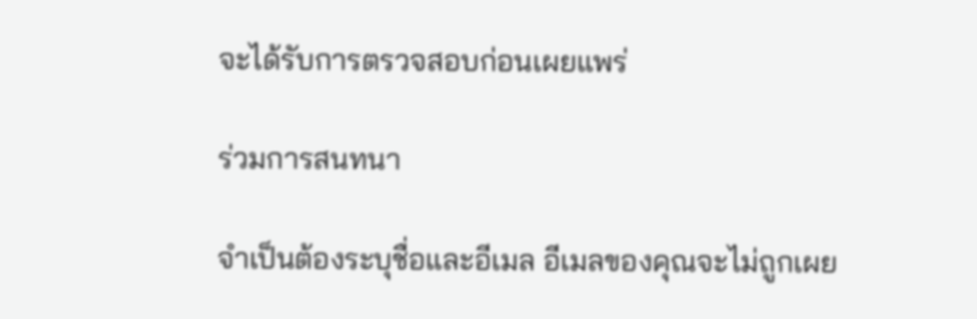จะได้รับการตรวจสอบก่อนเผยแพร่

ร่วมการสนทนา

จำเป็นต้องระบุชื่อและอีเมล อีเมลของคุณจะไม่ถูกเผย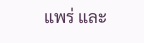แพร่ และ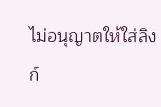ไม่อนุญาตให้ใส่ลิงก์